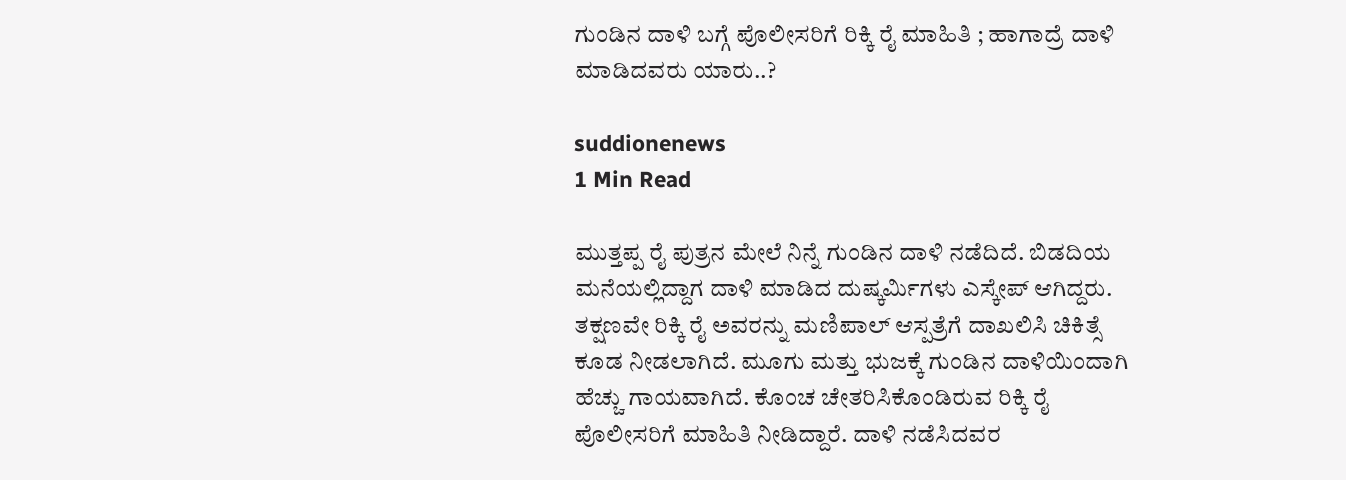ಗುಂಡಿನ ದಾಳಿ ಬಗ್ಗೆ ಪೊಲೀಸರಿಗೆ ರಿಕ್ಕಿ ರೈ ಮಾಹಿತಿ ; ಹಾಗಾದ್ರೆ ದಾಳಿ ಮಾಡಿದವರು ಯಾರು..?

suddionenews
1 Min Read

ಮುತ್ತಪ್ಪ ರೈ ಪುತ್ರನ ಮೇಲೆ ನಿನ್ನೆ ಗುಂಡಿನ ದಾಳಿ ನಡೆದಿದೆ. ಬಿಡದಿಯ ಮನೆಯಲ್ಲಿದ್ದಾಗ ದಾಳಿ ಮಾಡಿದ ದುಷ್ಕರ್ಮಿಗಳು ಎಸ್ಕೇಪ್ ಆಗಿದ್ದರು. ತಕ್ಷಣವೇ ರಿಕ್ಕಿ ರೈ ಅವರನ್ನು ಮಣಿಪಾಲ್ ಆಸ್ಪತ್ರೆಗೆ ದಾಖಲಿಸಿ ಚಿಕಿತ್ಸೆ ಕೂಡ ನೀಡಲಾಗಿದೆ. ಮೂಗು ಮತ್ತು ಭುಜಕ್ಕೆ ಗುಂಡಿನ ದಾಳಿಯಿಂದಾಗಿ ಹೆಚ್ಚು ಗಾಯವಾಗಿದೆ. ಕೊಂಚ ಚೇತರಿಸಿಕೊಂಡಿರುವ ರಿಕ್ಕಿ ರೈ ಪೊಲೀಸರಿಗೆ ಮಾಹಿತಿ ನೀಡಿದ್ದಾರೆ. ದಾಳಿ ನಡೆಸಿದವರ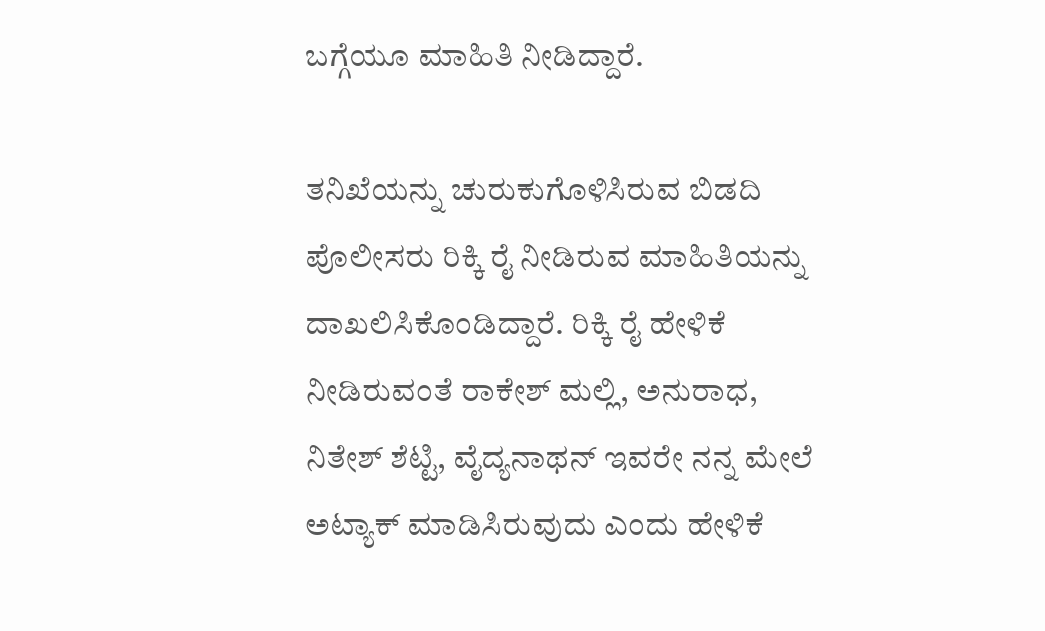ಬಗ್ಗೆಯೂ ಮಾಹಿತಿ ನೀಡಿದ್ದಾರೆ.

ತನಿಖೆಯನ್ನು ಚುರುಕುಗೊಳಿಸಿರುವ ಬಿಡದಿ ಪೊಲೀಸರು ರಿಕ್ಕಿ ರೈ ನೀಡಿರುವ ಮಾಹಿತಿಯನ್ನು ದಾಖಲಿಸಿಕೊಂಡಿದ್ದಾರೆ. ರಿಕ್ಕಿ ರೈ ಹೇಳಿಕೆ ನೀಡಿರುವಂತೆ ರಾಕೇಶ್ ಮಲ್ಲಿ, ಅನುರಾಧ, ನಿತೇಶ್ ಶೆಟ್ಟಿ, ವೈದ್ಯನಾಥನ್ ಇವರೇ ನನ್ನ ಮೇಲೆ ಅಟ್ಯಾಕ್ ಮಾಡಿಸಿರುವುದು ಎಂದು ಹೇಳಿಕೆ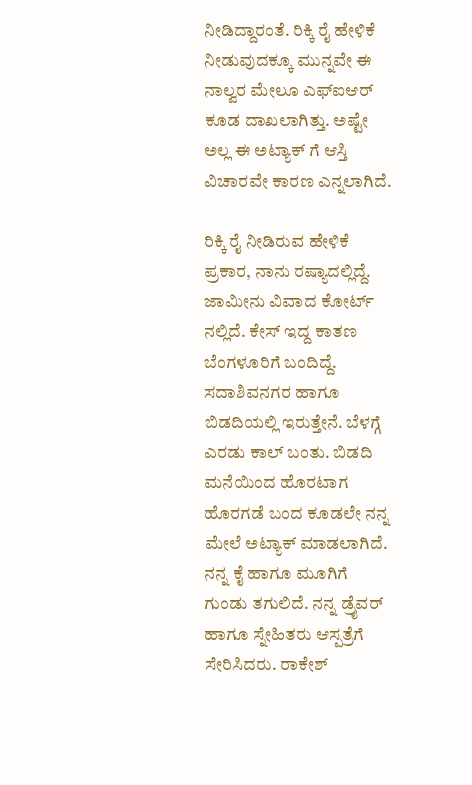ನೀಡಿದ್ದಾರಂತೆ. ರಿಕ್ಕಿ ರೈ ಹೇಳಿಕೆ ನೀಡುವುದಕ್ಕೂ ಮುನ್ನವೇ ಈ ನಾಲ್ವರ ಮೇಲೂ ಎಫ್ಐಆರ್ ಕೂಡ ದಾಖಲಾಗಿತ್ತು. ಅಷ್ಟೇ ಅಲ್ಲ ಈ ಅಟ್ಯಾಕ್ ಗೆ ಆಸ್ತಿ ವಿಚಾರವೇ ಕಾರಣ ಎನ್ನಲಾಗಿದೆ.

ರಿಕ್ಕಿ ರೈ ನೀಡಿರುವ ಹೇಳಿಕೆ ಪ್ರಕಾರ, ನಾನು ರಷ್ಯಾದಲ್ಲಿದ್ದೆ. ಜಾಮೀನು ವಿವಾದ ಕೋರ್ಟ್ ನಲ್ಲಿದೆ. ಕೇಸ್ ಇದ್ದ ಕಾತಣ ಬೆಂಗಳೂರಿಗೆ ಬಂದಿದ್ದೆ. ಸದಾಶಿವನಗರ ಹಾಗೂ ಬಿಡದಿಯಲ್ಲಿ ಇರುತ್ತೇನೆ. ಬೆಳಗ್ಗೆ ಎರಡು ಕಾಲ್ ಬಂತು. ಬಿಡದಿ ಮನೆಯಿಂದ ಹೊರಟಾಗ ಹೊರಗಡೆ ಬಂದ ಕೂಡಲೇ ನನ್ನ ಮೇಲೆ ಅಟ್ಯಾಕ್ ಮಾಡಲಾಗಿದೆ. ನನ್ನ ಕೈ ಹಾಗೂ ಮೂಗಿಗೆ ಗುಂಡು ತಗುಲಿದೆ. ನನ್ನ ಡ್ರೈವರ್ ಹಾಗೂ ಸ್ನೇಹಿತರು ಆಸ್ಪತ್ರೆಗೆ ಸೇರಿಸಿದರು. ರಾಕೇಶ್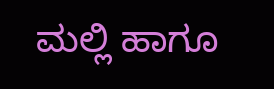ಮಲ್ಲಿ ಹಾಗೂ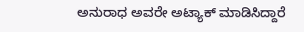ಅನುರಾಧ ಅವರೇ ಅಟ್ಯಾಕ್ ಮಾಡಿಸಿದ್ದಾರೆ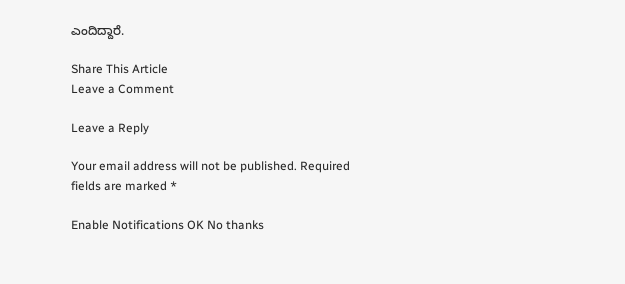ಎಂದಿದ್ದಾರೆ.

Share This Article
Leave a Comment

Leave a Reply

Your email address will not be published. Required fields are marked *

Enable Notifications OK No thanks